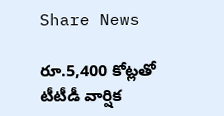Share News

రూ.5,400 కోట్లతో టీటీడీ వార్షిక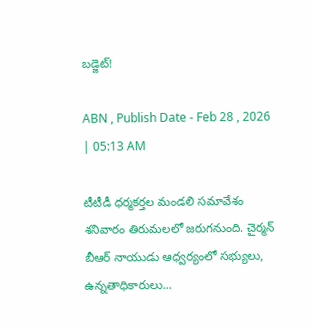బడ్జెట్‌!

ABN , Publish Date - Feb 28 , 2026 | 05:13 AM

టీటీడీ ధర్మకర్తల మండలి సమావేశం శనివారం తిరుమలలో జరుగనుంది. చైర్మన్‌ బీఆర్‌ నాయుడు ఆధ్వర్యంలో సభ్యులు, ఉన్నతాధికారులు...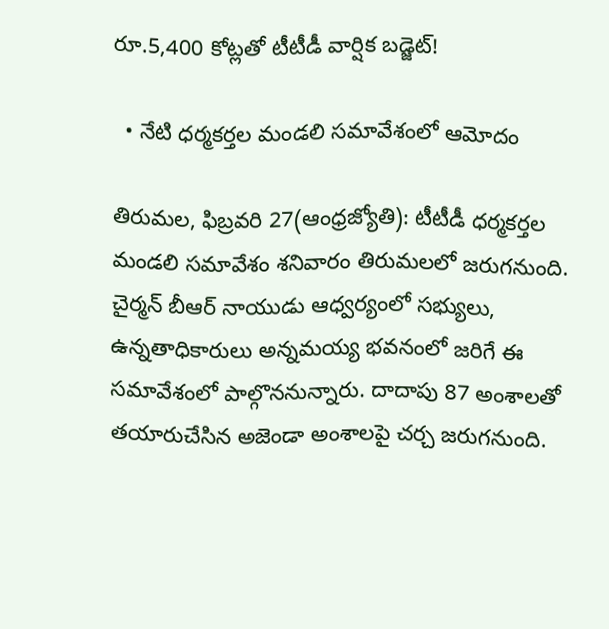రూ.5,400 కోట్లతో టీటీడీ వార్షిక బడ్జెట్‌!

  • నేటి ధర్మకర్తల మండలి సమావేశంలో ఆమోదం

తిరుమల, ఫిబ్రవరి 27(ఆంధ్రజ్యోతి): టీటీడీ ధర్మకర్తల మండలి సమావేశం శనివారం తిరుమలలో జరుగనుంది. చైర్మన్‌ బీఆర్‌ నాయుడు ఆధ్వర్యంలో సభ్యులు, ఉన్నతాధికారులు అన్నమయ్య భవనంలో జరిగే ఈ సమావేశంలో పాల్గొననున్నారు. దాదాపు 87 అంశాలతో తయారుచేసిన అజెండా అంశాలపై చర్చ జరుగనుంది.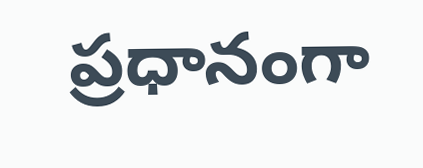ప్రధానంగా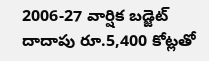2006-27 వార్షిక బడ్జెట్‌ దాదాపు రూ.5,400 కోట్లతో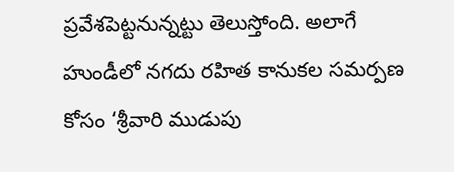ప్రవేశపెట్టనున్నట్టు తెలుస్తోంది. అలాగే హుండీలో నగదు రహిత కానుకల సమర్పణ కోసం ‘శ్రీవారి ముడుపు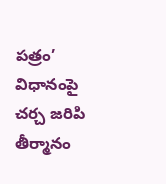పత్రం’ విధానంపై చర్చ జరిపి తీర్మానం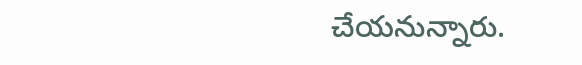చేయనున్నారు.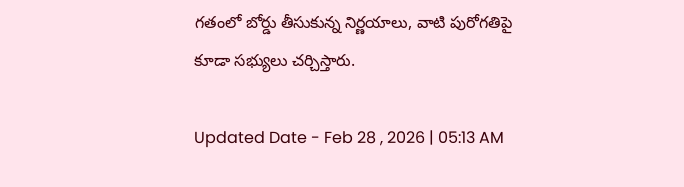గతంలో బోర్డు తీసుకున్న నిర్ణయాలు, వాటి పురోగతిపై కూడా సభ్యులు చర్చిస్తారు.

Updated Date - Feb 28 , 2026 | 05:13 AM